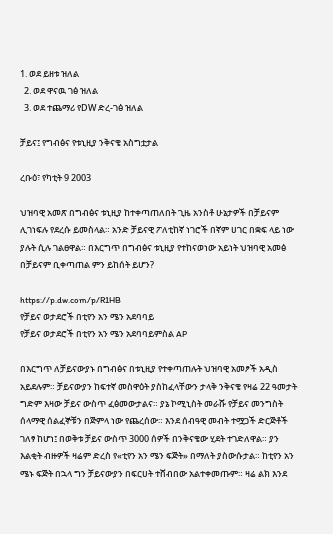1. ወደ ይዘቱ ዝለል
  2. ወደ ዋናዉ ገፅ ዝለል
  3. ወደ ተጨማሪ የDW ድረ-ገፅ ዝለል

ቻይና፤ የግብፅና የቱኒዚያ ንቅናቄ አስግቷታል

ረቡዕ፣ የካቲት 9 2003

ህዝባዊ አመጽ በግብፅና ቱኒዚያ ከተቀጣጠለበት ጊዜ አንስቶ ሁኔታዎች በቻይናም ሊገነፍሉ የደረሱ ይመስላል። አንድ ቻይናዊ ፖለቲከኛ ነገሮች በኛም ሀገር በቋፍ ላይ ነው ያሉት ሲሉ ገልፀዋል። በእርግጥ በግብፅና ቱኒዚያ የተከናወነው አይነት ህዝባዊ አመፅ በቻይናም ቢቀጣጠል ምን ይከሰት ይሆን?

https://p.dw.com/p/R1HB
የቻይና ወታደሮች በቲየን አን ሜን አደባባይ
የቻይና ወታደሮች በቲየን አን ሜን አደባባይምስል AP

በእርግጥ ለቻይናውያኑ በግብፅና በቱኒዚያ የተቀጣጠሉት ህዝባዊ አመፆች አዲስ አይደሉም። ቻይናውያን ከፍተኛ መስዋዕት ያስከፈላቸውን ታላቅ ንቅናቄ የዛሬ 22 ዓመታት ግድም እዛው ቻይና ውስጥ ፈፅመውታልና። ያኔ ኮሚኒስት መራሹ የቻይና መንግስት ሰላማዊ ሰልፈኞቹን በጅምላ ነው የጨረሰው። እንደ ሰብዓዊ መብት ተሟጋች ድርጅቶች ገለፃ ከሆነ፤ በወቅቱ ቻይና ውስጥ 3000 ሰዎች በንቅናቄው ሂደት ተገድለዋል። ያን እልቂት ብዙዎች ዛሬም ድረስ የ«ቲየን አን ሜን ፍጅት» በማለት ያስውሱታል። ከቲየን አን ሜኑ ፍጅት በኋላ ግን ቻይናውያን በፍርሀት ተሸብበው አልተቀመጡም። ዛሬ ልክ እንደ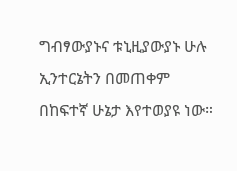ግብፃውያኑና ቱኒዚያውያኑ ሁሉ ኢንተርኔትን በመጠቀም በከፍተኛ ሁኔታ እየተወያዩ ነው።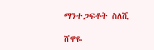ማንተጋፍቶት ስለሺ

ሸዋዬ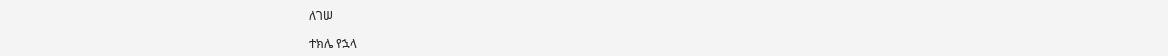ለገሠ

ተክሌ የኋላ